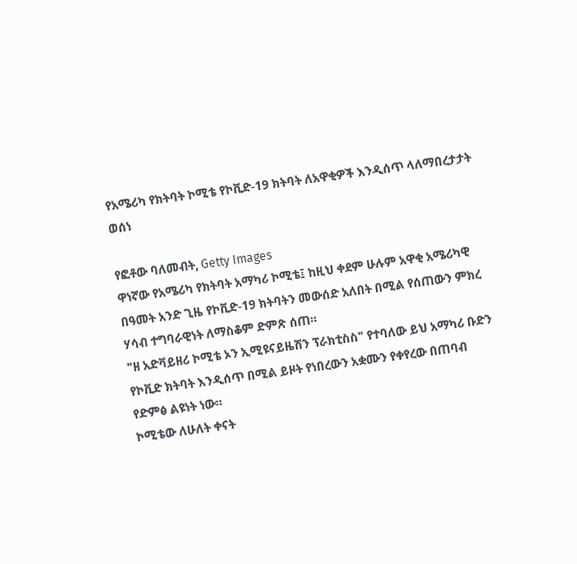የአሜሪካ የክትባት ኮሚቴ የኮቪድ-19 ክትባት ለአዋቂዎች እንዲሰጥ ላለማበረታታት ወሰነ

የፎቶው ባለመብት, Getty Images
ዋነኛው የአሜሪካ የክትባት አማካሪ ኮሚቴ፤ ከዚህ ቀደም ሁሉም አዋቂ አሜሪካዊ በዓመት አንድ ጊዜ የኮቪድ-19 ክትባትን መውሰድ አለበት በሚል የሰጠውን ምክረ ሃሳብ ተግባራዊነት ለማስቆም ድምጽ ሰጠ።
"ዘ አድቫይዘሪ ኮሚቴ ኦን ኢሚዩናይዜሽን ፕራክቲስስ" የተባለው ይህ አማካሪ ቡድን የኮቪድ ክትባት እንዲሰጥ በሚል ይዞት የነበረውን አቋሙን የቀየረው በጠባብ የድምፅ ልዩነት ነው።
ኮሚቴው ለሁለት ቀናት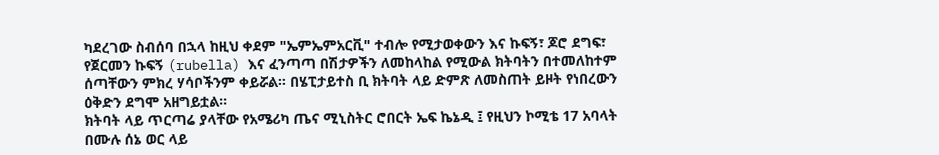ካደረገው ስብሰባ በኋላ ከዚህ ቀደም "ኤምኤምአርቪ" ተብሎ የሚታወቀውን እና ኩፍኝ፣ ጆሮ ደግፍ፣ የጀርመን ኩፍኝ (rubella) እና ፈንጣጣ በሽታዎችን ለመከላከል የሚውል ክትባትን በተመለከተም ሰጣቸውን ምክረ ሃሳቦችንም ቀይሯል። በሄፒታይተስ ቢ ክትባት ላይ ድምጽ ለመስጠት ይዞት የነበረውን ዕቅድን ደግሞ አዘግይቷል።
ክትባት ላይ ጥርጣሬ ያላቸው የአሜሪካ ጤና ሚኒስትር ሮበርት ኤፍ ኬኔዲ ፤ የዚህን ኮሚቴ 17 አባላት በሙሉ ሰኔ ወር ላይ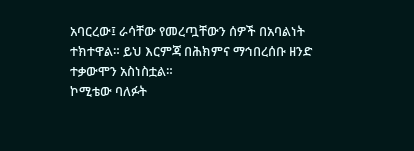አባርረው፤ ራሳቸው የመረጧቸውን ሰዎች በአባልነት ተክተዋል። ይህ እርምጃ በሕክምና ማኅበረሰቡ ዘንድ ተቃውሞን አስነስቷል።
ኮሚቴው ባለፉት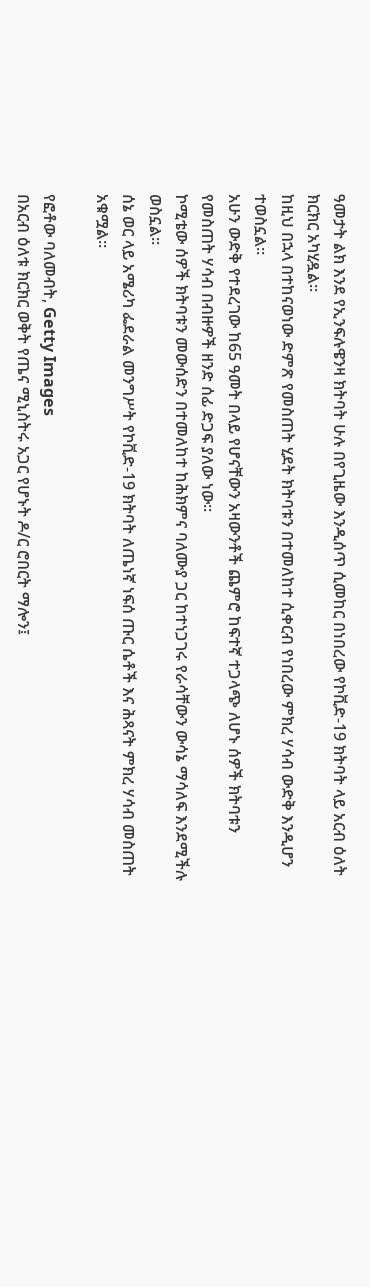ዓመታት ልክ እንደ የኢንፍሉዌንዛ ክትባት ሁሉ በየጊዜው እንዲሰጥ ሲመከር በነበረው የኮቪድ-19 ክትባት ላይ አርብ ዕለት ክርክር አካሂዷል።
ከዚህ በኋላ በተከናወነው ድምጽ የመስጠት ሂደት ክትባቱን በተመለከተ ሲቀርብ የነበረው ምክረ ሃሳብ ውድቅ እንዲሆን ተወስኗል።
አሁን ውድቅ የተደረገው ከ65 ዓመት በላይ የሆናቸውን አዛውንቶች ጨምሮ ከፍተኛ ተጋላጭ ለሆኑ ሰዎች ክትባቱን የመስጠት ሃሳብ በብዙዎች ዘንድ ሰፊ ድጋፍ ያለው ነው።
ኮሚቴው ሰዎች ክትባቱን መውሰድን በተመለከተ ከሕክምና ባለሙያ ጋር ከተነጋገሩ የራሳቸውን ውሳኔ ማሳለፍ እንደሚችሉ ወስኗል።
ሰኔ ወር ላይ አሜሪካ ፌደራል መንግሥት የኮቪድ-19 ክትባት ለጤነኛ ነፍሰ ጡር ሴቶች እና ሕጻናት ምክረ ሃሳብ መስጠት አቁሟል።

የፎቶው ባለመብት, Getty Images
በአርብ ዕለቱ ክርክር ወቅት የጤና ሚኒስትሩ አጋር የሆኑት ዶ/ር ሮበርት ማሎን፤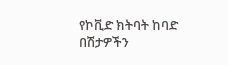የኮቪድ ክትባት ከባድ በሽታዎችን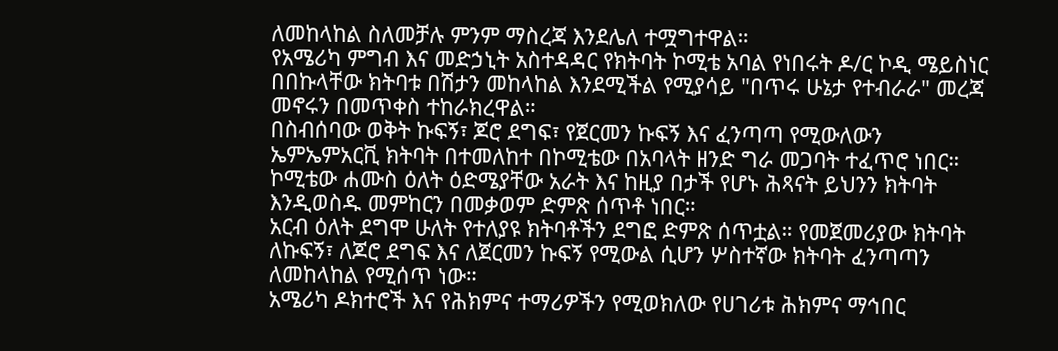ለመከላከል ስለመቻሉ ምንም ማስረጃ እንደሌለ ተሟግተዋል።
የአሜሪካ ምግብ እና መድኃኒት አስተዳዳር የክትባት ኮሚቴ አባል የነበሩት ዶ/ር ኮዲ ሜይስነር በበኩላቸው ክትባቱ በሽታን መከላከል እንደሚችል የሚያሳይ "በጥሩ ሁኔታ የተብራራ" መረጃ መኖሩን በመጥቀስ ተከራክረዋል።
በስብሰባው ወቅት ኩፍኝ፣ ጆሮ ደግፍ፣ የጀርመን ኩፍኝ እና ፈንጣጣ የሚውለውን ኤምኤምአርቪ ክትባት በተመለከተ በኮሚቴው በአባላት ዘንድ ግራ መጋባት ተፈጥሮ ነበር።
ኮሚቴው ሐሙስ ዕለት ዕድሜያቸው አራት እና ከዚያ በታች የሆኑ ሕጻናት ይህንን ክትባት እንዲወስዱ መምከርን በመቃወም ድምጽ ሰጥቶ ነበር።
አርብ ዕለት ደግሞ ሁለት የተለያዩ ክትባቶችን ደግፎ ድምጽ ሰጥቷል። የመጀመሪያው ክትባት ለኩፍኝ፣ ለጆሮ ደግፍ እና ለጀርመን ኩፍኝ የሚውል ሲሆን ሦስተኛው ክትባት ፈንጣጣን ለመከላከል የሚሰጥ ነው።
አሜሪካ ዶክተሮች እና የሕክምና ተማሪዎችን የሚወክለው የሀገሪቱ ሕክምና ማኅበር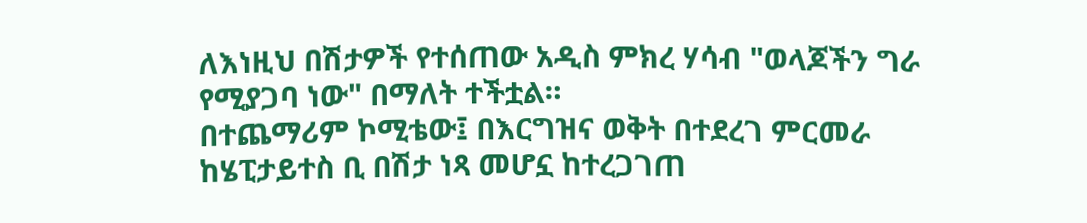ለእነዚህ በሽታዎች የተሰጠው አዲስ ምክረ ሃሳብ "ወላጆችን ግራ የሚያጋባ ነው" በማለት ተችቷል።
በተጨማሪም ኮሚቴው፤ በእርግዝና ወቅት በተደረገ ምርመራ ከሄፒታይተስ ቢ በሽታ ነጻ መሆኗ ከተረጋገጠ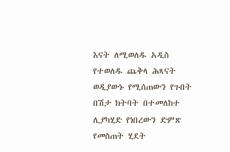እናት ለሚወለዱ አዲስ የተወለዱ ጨቅላ ሕጻናት ወዲያውኑ የሚሰጠውን የጉበት በሽታ ክትባት በተመለከተ ሊያካሂድ የነበረውን ድምጽ የመስጠት ሂደት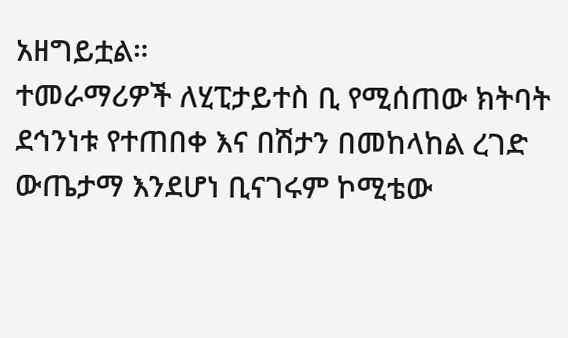አዘግይቷል።
ተመራማሪዎች ለሂፒታይተስ ቢ የሚሰጠው ክትባት ደኅንነቱ የተጠበቀ እና በሽታን በመከላከል ረገድ ውጤታማ እንደሆነ ቢናገሩም ኮሚቴው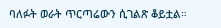ባለፉት ወራት ጥርጣሬውን ሲገልጽ ቆይቷል።